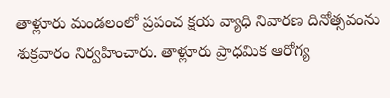తాళ్లూరు మండలంలో ప్రపంచ క్షయ వ్యాధి నివారణ దినోత్సవంను శుక్రవారం నిర్వహించారు. తాళ్లూరు ప్రాధమిక ఆరోగ్య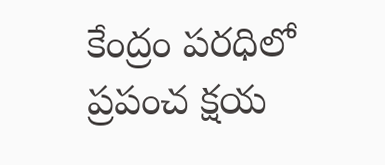కేంద్రం పరధిలో ప్రపంచ క్షయ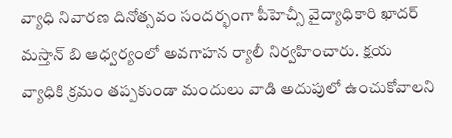వ్యాధి నివారణ దినోత్సవం సందర్భంగా పీహెచ్సీ వైద్యాధికారి ఖాదర్ మస్తాన్ బి ఆధ్వర్యంలో అవగాహన ర్యాలీ నిర్వహించారు. క్షయ వ్యాధికి క్రమం తప్పకుండా మందులు వాడి అదుపులో ఉంచుకోవాలని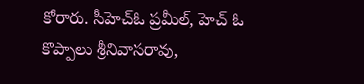కోరారు. సీహెచ్ఓ ప్రమీల్, హెచ్ ఓ కొప్పాలు శ్రీనివాసరావు,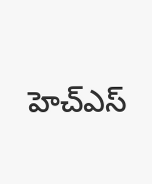హెచ్ఎస్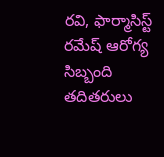రవి, ఫార్మాసిస్ట్ రమేష్ ఆరోగ్య సిబ్బంది తదితరులు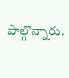పాల్గొన్నారు.